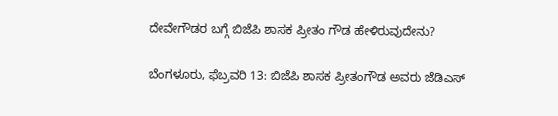ದೇವೇಗೌಡರ ಬಗ್ಗೆ ಬಿಜೆಪಿ ಶಾಸಕ ಪ್ರೀತಂ ಗೌಡ ಹೇಳಿರುವುದೇನು?

ಬೆಂಗಳೂರು, ಫೆಬ್ರವರಿ 13: ಬಿಜೆಪಿ ಶಾಸಕ ಪ್ರೀತಂಗೌಡ ಅವರು ಜೆಡಿಎಸ್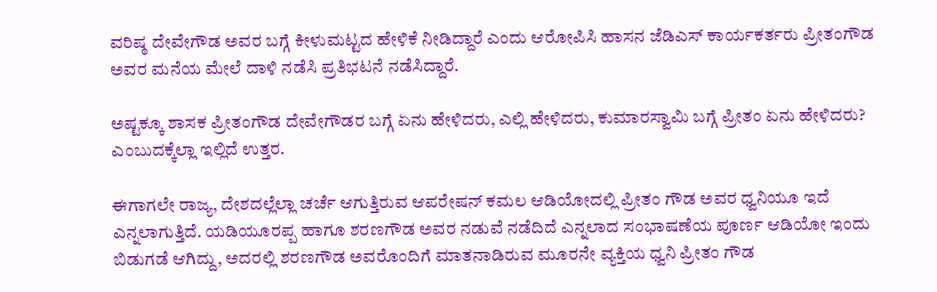ವರಿಷ್ಠ ದೇವೇಗೌಡ ಅವರ ಬಗ್ಗೆ ಕೀಳುಮಟ್ಟದ ಹೇಳಿಕೆ ನೀಡಿದ್ದಾರೆ ಎಂದು ಆರೋಪಿಸಿ ಹಾಸನ ಜೆಡಿಎಸ್ ಕಾರ್ಯಕರ್ತರು ಪ್ರೀತಂಗೌಡ ಅವರ ಮನೆಯ ಮೇಲೆ ದಾಳಿ ನಡೆಸಿ ಪ್ರತಿಭಟನೆ ನಡೆಸಿದ್ದಾರೆ.

ಅಷ್ಟಕ್ಕೂ ಶಾಸಕ ಪ್ರೀತಂಗೌಡ ದೇವೇಗೌಡರ ಬಗ್ಗೆ ಏನು ಹೇಳಿದರು, ಎಲ್ಲಿ ಹೇಳಿದರು, ಕುಮಾರಸ್ವಾಮಿ ಬಗ್ಗೆ ಪ್ರೀತಂ ಏನು ಹೇಳಿದರು? ಎಂಬುದಕ್ಕೆಲ್ಲಾ ಇಲ್ಲಿದೆ ಉತ್ತರ.

ಈಗಾಗಲೇ ರಾಜ್ಯ, ದೇಶದಲ್ಲೆಲ್ಲಾ ಚರ್ಚೆ ಆಗುತ್ತಿರುವ ಆಪರೇಷನ್ ಕಮಲ ಆಡಿಯೋದಲ್ಲಿ ಪ್ರೀತಂ ಗೌಡ ಅವರ ಧ್ವನಿಯೂ ಇದೆ ಎನ್ನಲಾಗುತ್ತಿದೆ. ಯಡಿಯೂರಪ್ಪ ಹಾಗೂ ಶರಣಗೌಡ ಅವರ ನಡುವೆ ನಡೆದಿದೆ ಎನ್ನಲಾದ ಸಂಭಾಷಣೆಯ ಪೂರ್ಣ ಆಡಿಯೋ ಇಂದು ಬಿಡುಗಡೆ ಆಗಿದ್ದು, ಅದರಲ್ಲಿ ಶರಣಗೌಡ ಅವರೊಂದಿಗೆ ಮಾತನಾಡಿರುವ ಮೂರನೇ ವ್ಯಕ್ತಿಯ ಧ್ವನಿ ಪ್ರೀತಂ ಗೌಡ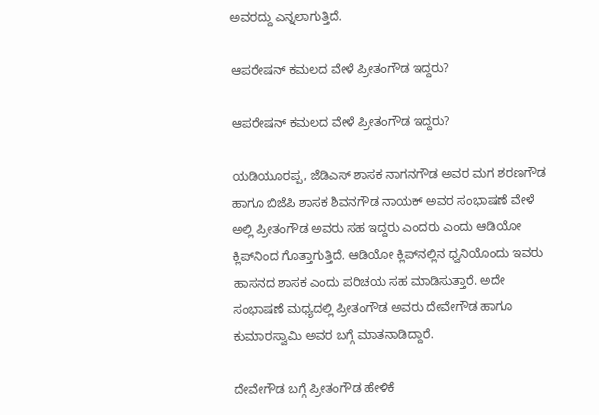ಅವರದ್ದು ಎನ್ನಲಾಗುತ್ತಿದೆ.

ಆಪರೇಷನ್ ಕಮಲದ ವೇಳೆ ಪ್ರೀತಂಗೌಡ ಇದ್ದರು?

ಆಪರೇಷನ್ ಕಮಲದ ವೇಳೆ ಪ್ರೀತಂಗೌಡ ಇದ್ದರು?

ಯಡಿಯೂರಪ್ಪ, ಜೆಡಿಎಸ್‌ ಶಾಸಕ ನಾಗನಗೌಡ ಅವರ ಮಗ ಶರಣಗೌಡ ಹಾಗೂ ಬಿಜೆಪಿ ಶಾಸಕ ಶಿವನಗೌಡ ನಾಯಕ್ ಅವರ ಸಂಭಾಷಣೆ ವೇಳೆ ಅಲ್ಲಿ ಪ್ರೀತಂಗೌಡ ಅವರು ಸಹ ಇದ್ದರು ಎಂದರು ಎಂದು ಆಡಿಯೋ ಕ್ಲಿಪ್‌ನಿಂದ ಗೊತ್ತಾಗುತ್ತಿದೆ. ಆಡಿಯೋ ಕ್ಲಿಪ್‌ನಲ್ಲಿನ ಧ್ವನಿಯೊಂದು ಇವರು ಹಾಸನದ ಶಾಸಕ ಎಂದು ಪರಿಚಯ ಸಹ ಮಾಡಿಸುತ್ತಾರೆ. ಅದೇ ಸಂಭಾಷಣೆ ಮಧ್ಯದಲ್ಲಿ ಪ್ರೀತಂಗೌಡ ಅವರು ದೇವೇಗೌಡ ಹಾಗೂ ಕುಮಾರಸ್ವಾಮಿ ಅವರ ಬಗ್ಗೆ ಮಾತನಾಡಿದ್ದಾರೆ.

ದೇವೇಗೌಡ ಬಗ್ಗೆ ಪ್ರೀತಂಗೌಡ ಹೇಳಿಕೆ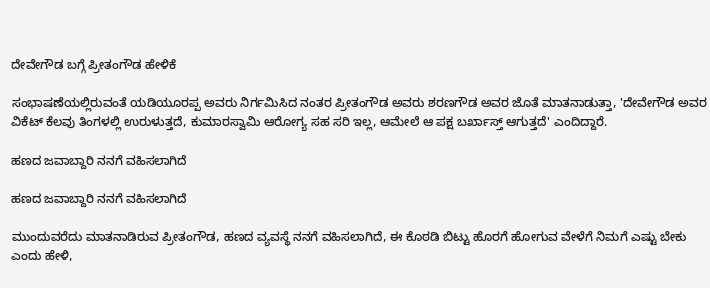ದೇವೇಗೌಡ ಬಗ್ಗೆ ಪ್ರೀತಂಗೌಡ ಹೇಳಿಕೆ

ಸಂಭಾಷಣೆಯಲ್ಲಿರುವಂತೆ ಯಡಿಯೂರಪ್ಪ ಅವರು ನಿರ್ಗಮಿಸಿದ ನಂತರ ಪ್ರೀತಂಗೌಡ ಅವರು ಶರಣಗೌಡ ಅವರ ಜೊತೆ ಮಾತನಾಡುತ್ತಾ, 'ದೇವೇಗೌಡ ಅವರ ವಿಕೆಟ್ ಕೆಲವು ತಿಂಗಳಲ್ಲಿ ಉರುಳುತ್ತದೆ, ಕುಮಾರಸ್ವಾಮಿ ಆರೋಗ್ಯ ಸಹ ಸರಿ ಇಲ್ಲ, ಆಮೇಲೆ ಆ ಪಕ್ಷ ಬರ್ಖಾಸ್ತ್ ಆಗುತ್ತದೆ' ಎಂದಿದ್ದಾರೆ.

ಹಣದ ಜವಾಬ್ದಾರಿ ನನಗೆ ವಹಿಸಲಾಗಿದೆ

ಹಣದ ಜವಾಬ್ದಾರಿ ನನಗೆ ವಹಿಸಲಾಗಿದೆ

ಮುಂದುವರೆದು ಮಾತನಾಡಿರುವ ಪ್ರೀತಂಗೌಡ, ಹಣದ ವ್ಯವಸ್ಥೆ ನನಗೆ ವಹಿಸಲಾಗಿದೆ, ಈ ಕೊಠಡಿ ಬಿಟ್ಟು ಹೊರಗೆ ಹೋಗುವ ವೇಳೆಗೆ ನಿಮಗೆ ಎಷ್ಟು ಬೇಕು ಎಂದು ಹೇಳಿ,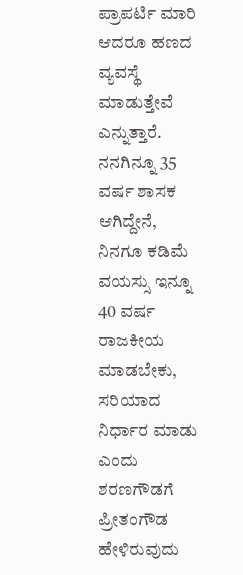ಪ್ರಾಪರ್ಟಿ ಮಾರಿ ಆದರೂ ಹಣದ ವ್ಯವಸ್ಥೆ ಮಾಡುತ್ತೇವೆ ಎನ್ನುತ್ತಾರೆ. ನನಗಿನ್ನೂ 35 ವರ್ಷ ಶಾಸಕ ಆಗಿದ್ದೇನೆ, ನಿನಗೂ ಕಡಿಮೆ ವಯಸ್ಸು ಇನ್ನೂ 40 ವರ್ಷ ರಾಜಕೀಯ ಮಾಡಬೇಕು, ಸರಿಯಾದ ನಿರ್ಧಾರ ಮಾಡು ಎಂದು ಶರಣಗೌಡಗೆ ಪ್ರೀತಂಗೌಡ ಹೇಳಿರುವುದು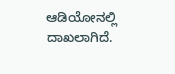ಆಡಿಯೋನಲ್ಲಿ ದಾಖಲಾಗಿದೆ.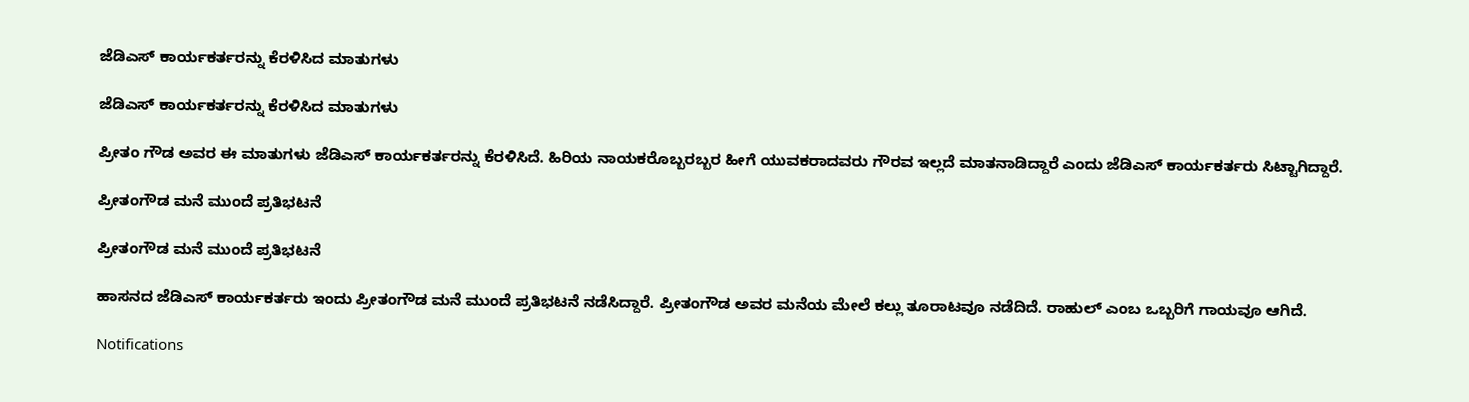ಜೆಡಿಎಸ್‌ ಕಾರ್ಯಕರ್ತರನ್ನು ಕೆರಳಿಸಿದ ಮಾತುಗಳು

ಜೆಡಿಎಸ್‌ ಕಾರ್ಯಕರ್ತರನ್ನು ಕೆರಳಿಸಿದ ಮಾತುಗಳು

ಪ್ರೀತಂ ಗೌಡ ಅವರ ಈ ಮಾತುಗಳು ಜೆಡಿಎಸ್ ಕಾರ್ಯಕರ್ತರನ್ನು ಕೆರಳಿಸಿದೆ. ಹಿರಿಯ ನಾಯಕರೊಬ್ಬರಬ್ಬರ ಹೀಗೆ ಯುವಕರಾದವರು ಗೌರವ ಇಲ್ಲದೆ ಮಾತನಾಡಿದ್ದಾರೆ ಎಂದು ಜೆಡಿಎಸ್ ಕಾರ್ಯಕರ್ತರು ಸಿಟ್ಟಾಗಿದ್ದಾರೆ.

ಪ್ರೀತಂಗೌಡ ಮನೆ ಮುಂದೆ ಪ್ರತಿಭಟನೆ

ಪ್ರೀತಂಗೌಡ ಮನೆ ಮುಂದೆ ಪ್ರತಿಭಟನೆ

ಹಾಸನದ ಜೆಡಿಎಸ್ ಕಾರ್ಯಕರ್ತರು ಇಂದು ಪ್ರೀತಂಗೌಡ ಮನೆ ಮುಂದೆ ಪ್ರತಿಭಟನೆ ನಡೆಸಿದ್ದಾರೆ. ಪ್ರೀತಂಗೌಡ ಅವರ ಮನೆಯ ಮೇಲೆ ಕಲ್ಲು ತೂರಾಟವೂ ನಡೆದಿದೆ. ರಾಹುಲ್ ಎಂಬ ಒಬ್ಬರಿಗೆ ಗಾಯವೂ ಆಗಿದೆ.

Notifications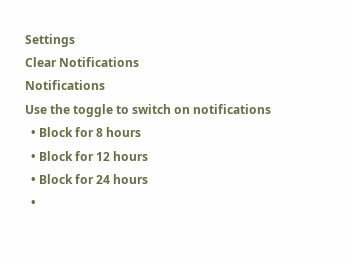Settings
Clear Notifications
Notifications
Use the toggle to switch on notifications
  • Block for 8 hours
  • Block for 12 hours
  • Block for 24 hours
  •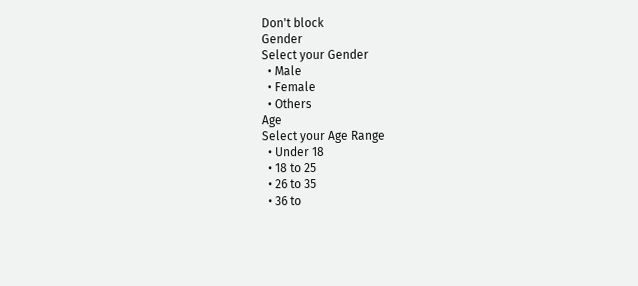Don't block
Gender
Select your Gender
  • Male
  • Female
  • Others
Age
Select your Age Range
  • Under 18
  • 18 to 25
  • 26 to 35
  • 36 to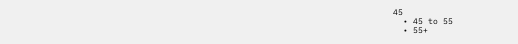45
  • 45 to 55
  • 55+